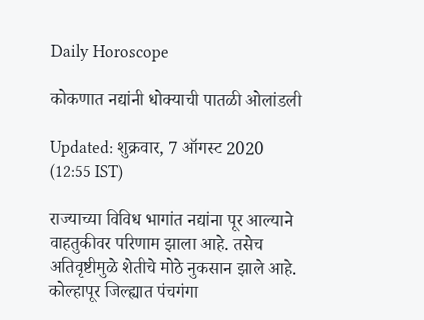Daily Horoscope

कोकणात नद्यांनी धोक्याची पातळी ओलांडली

Updated: शुक्रवार, 7 ऑगस्ट 2020 (12:55 IST)

राज्याच्या विविध भागांत नद्यांना पूर आल्याने वाहतुकीवर परिणाम झाला आहे. तसेच अतिवृष्टीमुळे शेतीचे मोठे नुकसान झाले आहे. कोल्हापूर जिल्ह्यात पंचगंगा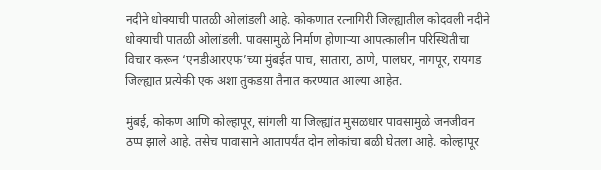नदीने धोक्याची पातळी ओलांडली आहे. कोकणात रत्नागिरी जिल्ह्यातील कोदवली नदीने धोक्याची पातळी ओलांडली. पावसामुळे निर्माण होणाऱ्या आपत्कालीन परिस्थितीचा विचार करून ‘एनडीआरएफ’च्या मुंबईत पाच, सातारा, ठाणे, पालघर, नागपूर, रायगड जिल्ह्यात प्रत्येकी एक अशा तुकडय़ा तैनात करण्यात आल्या आहेत.

मुंबई, कोकण आणि कोल्हापूर, सांगली या जिल्ह्यांत मुसळधार पावसामुळे जनजीवन ठप्प झाले आहे. तसेच पावासाने आतापर्यंत दोन लोकांचा बळी घेतला आहे. कोल्हापूर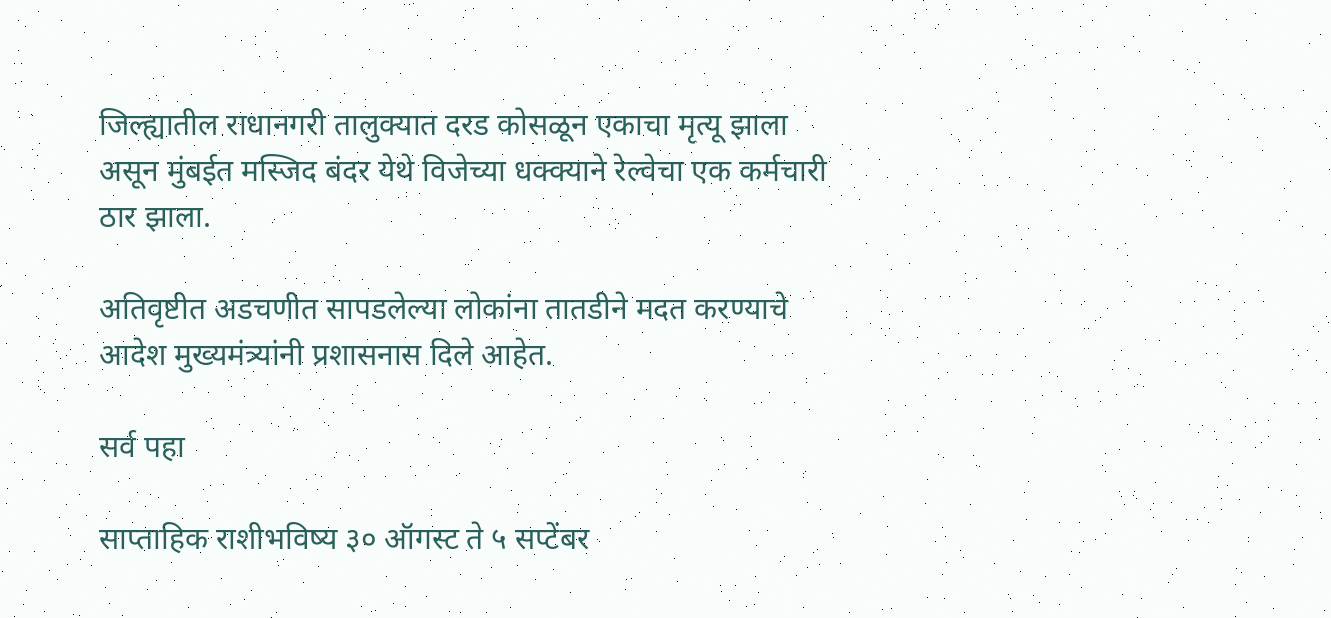जिल्ह्यातील राधानगरी तालुक्यात दरड कोसळून एकाचा मृत्यू झाला असून मुंबईत मस्जिद बंदर येथे विजेच्या धक्क्याने रेल्वेचा एक कर्मचारी ठार झाला.

अतिवृष्टीत अडचणीत सापडलेल्या लोकांना तातडीने मदत करण्याचे आदेश मुख्यमंत्र्यांनी प्रशासनास दिले आहेत.

सर्व पहा

साप्ताहिक राशीभविष्य ३० ऑगस्ट ते ५ सप्टेंबर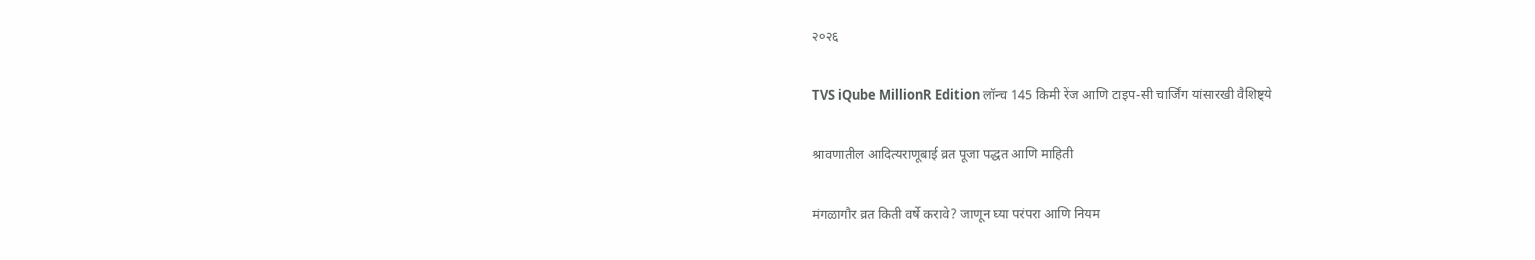२०२६

TVS iQube MillionR Edition लॉन्च 145 किमी रेंज आणि टाइप-सी चार्जिंग यांसारखी वैशिष्ट्ये

श्रावणातील आदित्यराणूबाई व्रत पूजा पद्धत आणि माहिती

मंगळागौर व्रत किती वर्षे करावे? जाणून घ्या परंपरा आणि नियम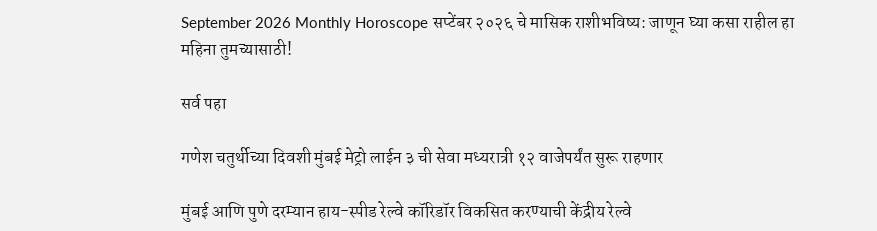September 2026 Monthly Horoscope सप्टेंबर २०२६ चे मासिक राशीभविष्य: जाणून घ्या कसा राहील हा महिना तुमच्यासाठी!

सर्व पहा

गणेश चतुर्थीच्या दिवशी मुंबई मेट्रो लाईन ३ ची सेवा मध्यरात्री १२ वाजेपर्यंत सुरू राहणार

मुंबई आणि पुणे दरम्यान हाय-स्पीड रेल्वे कॉरिडॉर विकसित करण्याची केंद्रीय रेल्वे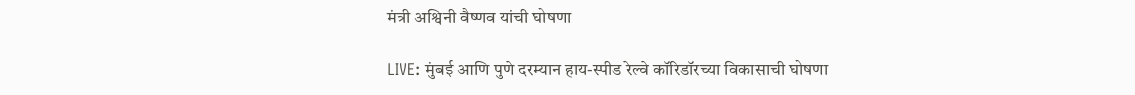मंत्री अश्विनी वैष्णव यांची घोषणा

LIVE: मुंबई आणि पुणे दरम्यान हाय-स्पीड रेल्वे कॉरिडॉरच्या विकासाची घोषणा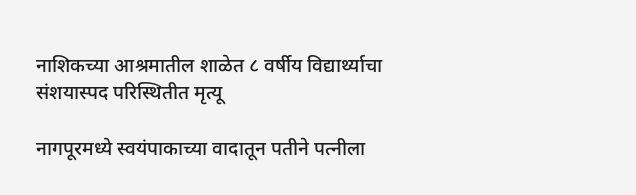नाशिकच्या आश्रमातील शाळेत ८ वर्षीय विद्यार्थ्याचा संशयास्पद परिस्थितीत मृत्यू

नागपूरमध्ये स्वयंपाकाच्या वादातून पतीने पत्नीला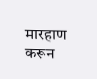मारहाण करून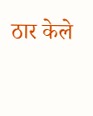ठार केले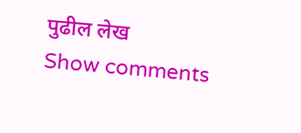पुढील लेख
Show comments